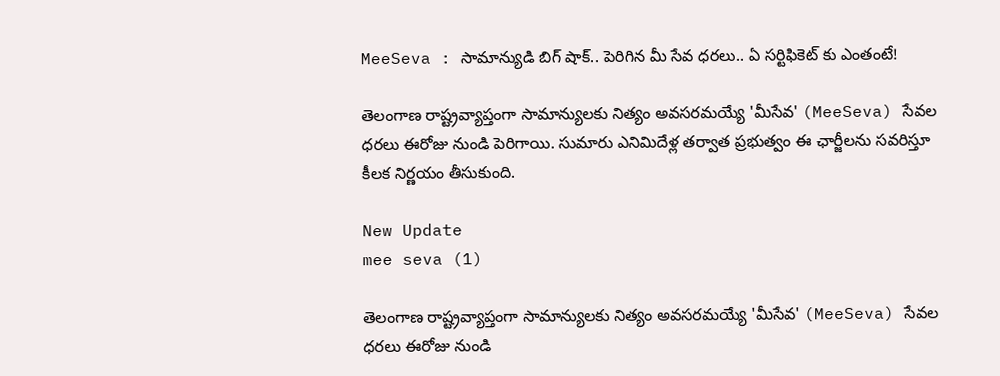MeeSeva : సామాన్యుడి బిగ్ షాక్.. పెరిగిన మీ సేవ ధరలు.. ఏ సర్టిఫికెట్ కు ఎంతంటే!

తెలంగాణ రాష్ట్రవ్యాప్తంగా సామాన్యులకు నిత్యం అవసరమయ్యే 'మీసేవ' (MeeSeva) సేవల ధరలు ఈరోజు నుండి పెరిగాయి. సుమారు ఎనిమిదేళ్ల తర్వాత ప్రభుత్వం ఈ ఛార్జీలను సవరిస్తూ కీలక నిర్ణయం తీసుకుంది.

New Update
mee seva (1)

తెలంగాణ రాష్ట్రవ్యాప్తంగా సామాన్యులకు నిత్యం అవసరమయ్యే 'మీసేవ' (MeeSeva) సేవల ధరలు ఈరోజు నుండి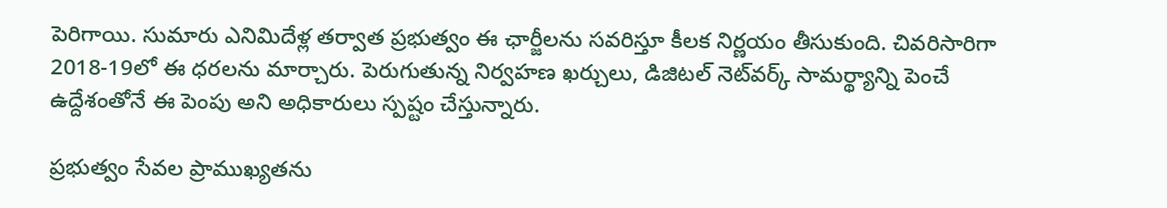పెరిగాయి. సుమారు ఎనిమిదేళ్ల తర్వాత ప్రభుత్వం ఈ ఛార్జీలను సవరిస్తూ కీలక నిర్ణయం తీసుకుంది. చివరిసారిగా 2018-19లో ఈ ధరలను మార్చారు. పెరుగుతున్న నిర్వహణ ఖర్చులు, డిజిటల్ నెట్‌వర్క్ సామర్థ్యాన్ని పెంచే ఉద్దేశంతోనే ఈ పెంపు అని అధికారులు స్పష్టం చేస్తున్నారు.

ప్రభుత్వం సేవల ప్రాముఖ్యతను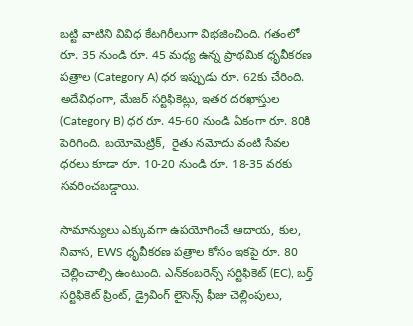బట్టి వాటిని వివిధ కేటగిరీలుగా విభజించింది. గతంలో రూ. 35 నుండి రూ. 45 మధ్య ఉన్న ప్రాథమిక ధృవీకరణ పత్రాల (Category A) ధర ఇప్పుడు రూ. 62కు చేరింది. అదేవిధంగా, మేజర్ సర్టిఫికెట్లు, ఇతర దరఖాస్తుల (Category B) ధర రూ. 45-60 నుండి ఏకంగా రూ. 80కి పెరిగింది. బయోమెట్రిక్,  రైతు నమోదు వంటి సేవల ధరలు కూడా రూ. 10-20 నుండి రూ. 18-35 వరకు సవరించబడ్డాయి.

సామాన్యులు ఎక్కువగా ఉపయోగించే ఆదాయ, కుల, నివాస, EWS ధృవీకరణ పత్రాల కోసం ఇకపై రూ. 80 చెల్లించాల్సి ఉంటుంది. ఎన్‌కంబరెన్స్ సర్టిఫికెట్ (EC), బర్త్ సర్టిఫికెట్ ప్రింట్, డ్రైవింగ్ లైసెన్స్ ఫీజు చెల్లింపులు,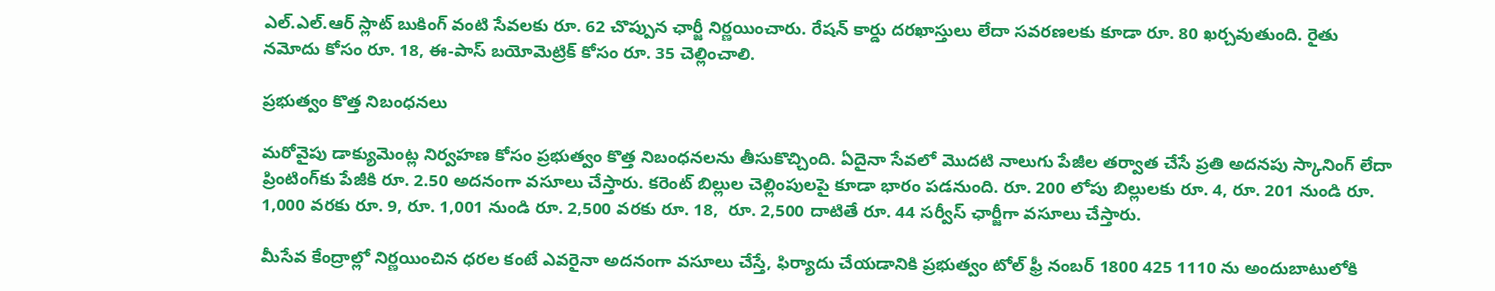ఎల్.ఎల్.ఆర్ స్లాట్ బుకింగ్ వంటి సేవలకు రూ. 62 చొప్పున ఛార్జీ నిర్ణయించారు. రేషన్ కార్డు దరఖాస్తులు లేదా సవరణలకు కూడా రూ. 80 ఖర్చవుతుంది. రైతు నమోదు కోసం రూ. 18, ఈ-పాస్ బయోమెట్రిక్ కోసం రూ. 35 చెల్లించాలి.

ప్రభుత్వం కొత్త నిబంధనలు

మరోవైపు డాక్యుమెంట్ల నిర్వహణ కోసం ప్రభుత్వం కొత్త నిబంధనలను తీసుకొచ్చింది. ఏదైనా సేవలో మొదటి నాలుగు పేజీల తర్వాత చేసే ప్రతి అదనపు స్కానింగ్ లేదా ప్రింటింగ్‌కు పేజీకి రూ. 2.50 అదనంగా వసూలు చేస్తారు. కరెంట్ బిల్లుల చెల్లింపులపై కూడా భారం పడనుంది. రూ. 200 లోపు బిల్లులకు రూ. 4, రూ. 201 నుండి రూ. 1,000 వరకు రూ. 9, రూ. 1,001 నుండి రూ. 2,500 వరకు రూ. 18,  రూ. 2,500 దాటితే రూ. 44 సర్వీస్ ఛార్జీగా వసూలు చేస్తారు.

మీసేవ కేంద్రాల్లో నిర్ణయించిన ధరల కంటే ఎవరైనా అదనంగా వసూలు చేస్తే, ఫిర్యాదు చేయడానికి ప్రభుత్వం టోల్ ఫ్రీ నంబర్ 1800 425 1110 ను అందుబాటులోకి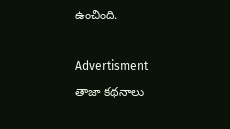ఉంచింది.

Advertisment
తాజా కథనాలు